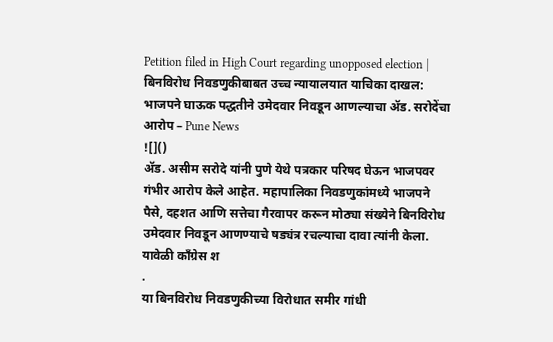Petition filed in High Court regarding unopposed election | बिनविरोध निवडणुकीबाबत उच्च न्यायालयात याचिका दाखल: भाजपने घाऊक पद्धतीने उमेदवार निवडून आणल्याचा ॲड. सरोदेंचा आरोप – Pune News
![]()
ॲड. असीम सरोदे यांनी पुणे येथे पत्रकार परिषद घेऊन भाजपवर गंभीर आरोप केले आहेत. महापालिका निवडणुकांमध्ये भाजपने पैसे, दहशत आणि सत्तेचा गैरवापर करून मोठ्या संख्येने बिनविरोध उमेदवार निवडून आणण्याचे षड्यंत्र रचल्याचा दावा त्यांनी केला. यावेळी काँग्रेस श
.
या बिनविरोध निवडणुकीच्या विरोधात समीर गांधी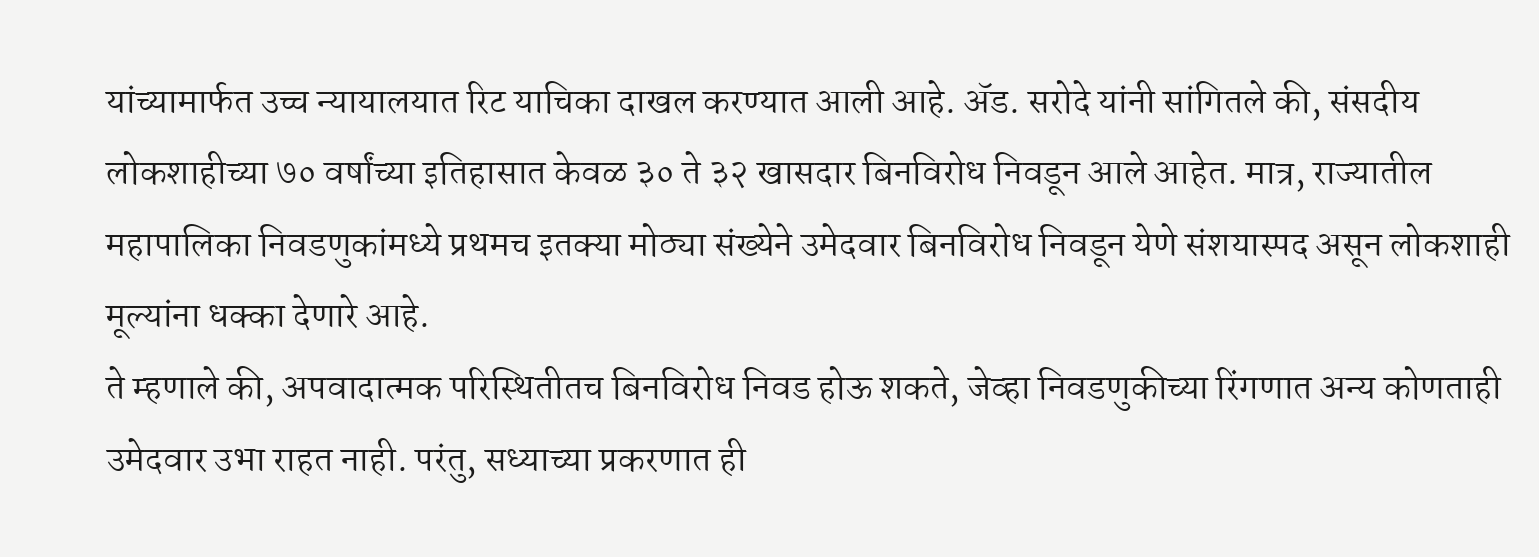यांच्यामार्फत उच्च न्यायालयात रिट याचिका दाखल करण्यात आली आहे. ॲड. सरोदे यांनी सांगितले की, संसदीय लोकशाहीच्या ७० वर्षांच्या इतिहासात केवळ ३० ते ३२ खासदार बिनविरोध निवडून आले आहेत. मात्र, राज्यातील महापालिका निवडणुकांमध्ये प्रथमच इतक्या मोठ्या संख्येने उमेदवार बिनविरोध निवडून येणे संशयास्पद असून लोकशाही मूल्यांना धक्का देणारे आहे.
ते म्हणाले की, अपवादात्मक परिस्थितीतच बिनविरोध निवड होऊ शकते, जेव्हा निवडणुकीच्या रिंगणात अन्य कोणताही उमेदवार उभा राहत नाही. परंतु, सध्याच्या प्रकरणात ही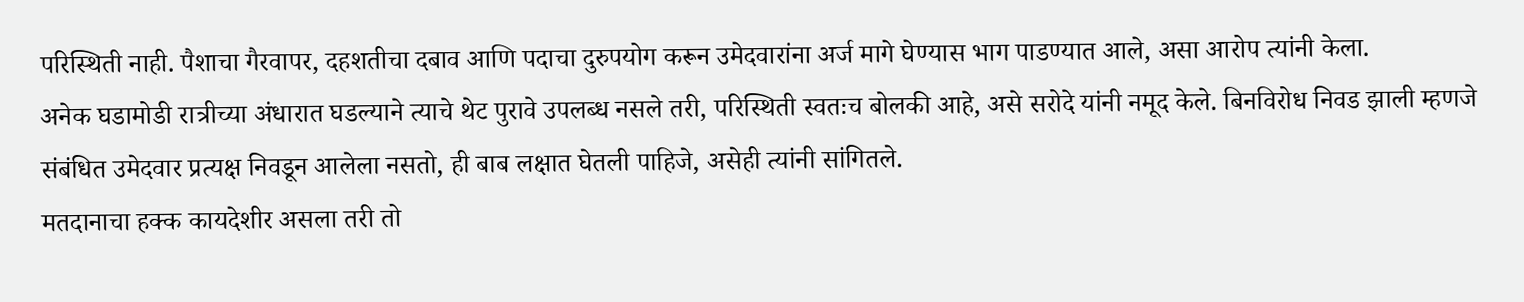परिस्थिती नाही. पैशाचा गैरवापर, दहशतीचा दबाव आणि पदाचा दुरुपयोग करून उमेदवारांना अर्ज मागे घेण्यास भाग पाडण्यात आले, असा आरोप त्यांनी केला.
अनेक घडामोडी रात्रीच्या अंधारात घडल्याने त्याचे थेट पुरावे उपलब्ध नसले तरी, परिस्थिती स्वतःच बोलकी आहे, असे सरोदे यांनी नमूद केले. बिनविरोध निवड झाली म्हणजे संबंधित उमेदवार प्रत्यक्ष निवडून आलेला नसतो, ही बाब लक्षात घेतली पाहिजे, असेही त्यांनी सांगितले.
मतदानाचा हक्क कायदेशीर असला तरी तो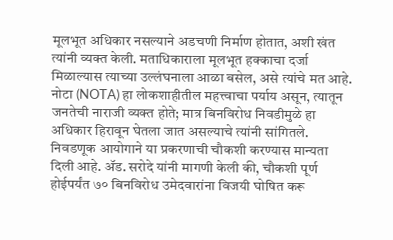मूलभूत अधिकार नसल्याने अडचणी निर्माण होतात, अशी खंत त्यांनी व्यक्त केली. मताधिकाराला मूलभूत हक्काचा दर्जा मिळाल्यास त्याच्या उल्लंघनाला आळा बसेल, असे त्यांचे मत आहे. नोटा (NOTA) हा लोकशाहीतील महत्त्वाचा पर्याय असून, त्यातून जनतेची नाराजी व्यक्त होते; मात्र बिनविरोध निवडीमुळे हा अधिकार हिरावून घेतला जात असल्याचे त्यांनी सांगितले.
निवडणूक आयोगाने या प्रकरणाची चौकशी करण्यास मान्यता दिली आहे. ॲड. सरोदे यांनी मागणी केली की, चौकशी पूर्ण होईपर्यंत ७० बिनविरोध उमेदवारांना विजयी घोषित करू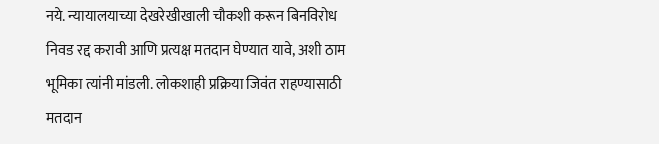नये. न्यायालयाच्या देखरेखीखाली चौकशी करून बिनविरोध निवड रद्द करावी आणि प्रत्यक्ष मतदान घेण्यात यावे, अशी ठाम भूमिका त्यांनी मांडली. लोकशाही प्रक्रिया जिवंत राहण्यासाठी मतदान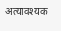अत्यावश्यक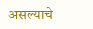असल्याचे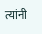त्यांनी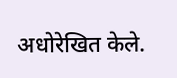अधोरेखित केले.